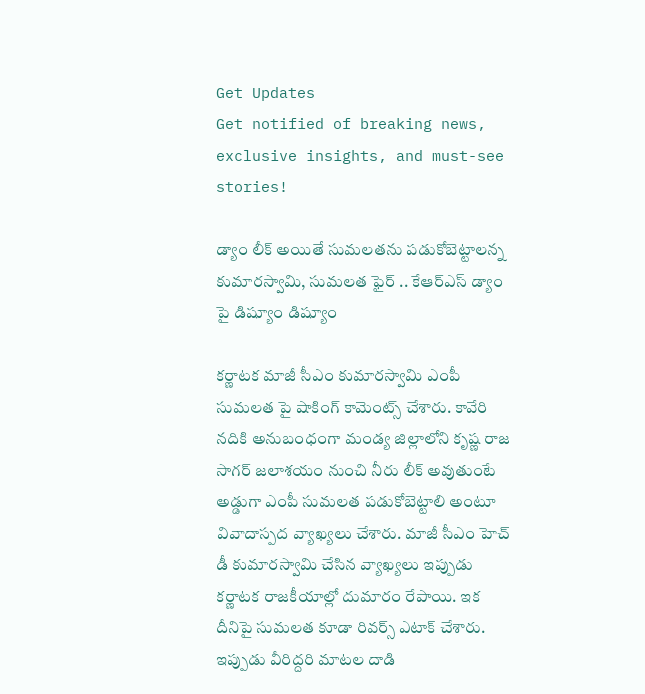Get Updates
Get notified of breaking news, exclusive insights, and must-see stories!

డ్యాం లీక్ అయితే సుమలతను పడుకోబెట్టాలన్న కుమారస్వామి, సుమలత ఫైర్ .. కేఆర్ఎస్ డ్యాం పై డిష్యూం డిష్యూం

కర్ణాటక మాజీ సీఎం కుమారస్వామి ఎంపీ సుమలత పై షాకింగ్ కామెంట్స్ చేశారు. కావేరి నదికి అనుబంధంగా మండ్య జిల్లాలోని కృష్ణ రాజ సాగర్ జలాశయం నుంచి నీరు లీక్ అవుతుంటే అడ్డుగా ఎంపీ సుమలత పడుకోబెట్టాలి అంటూ వివాదాస్పద వ్యాఖ్యలు చేశారు. మాజీ సీఎం హెచ్ డీ కుమారస్వామి చేసిన వ్యాఖ్యలు ఇప్పుడు కర్ణాటక రాజకీయాల్లో దుమారం రేపాయి. ఇక దీనిపై సుమలత కూడా రివర్స్ ఎటాక్ చేశారు. ఇప్పుడు వీరిద్దరి మాటల దాడి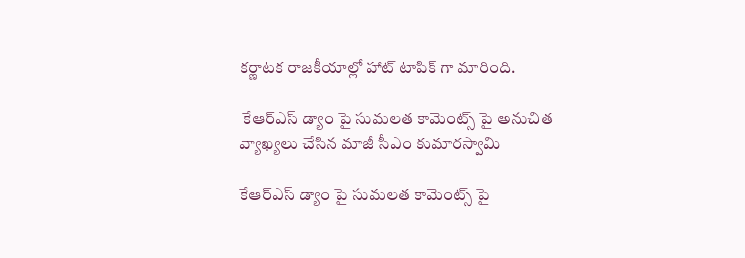కర్ణాటక రాజకీయాల్లో హాట్ టాపిక్ గా మారింది.

 కేఆర్ఎస్ డ్యాం పై సుమలత కామెంట్స్ పై అనుచిత వ్యాఖ్యలు చేసిన మాజీ సీఎం కుమారస్వామి

కేఆర్ఎస్ డ్యాం పై సుమలత కామెంట్స్ పై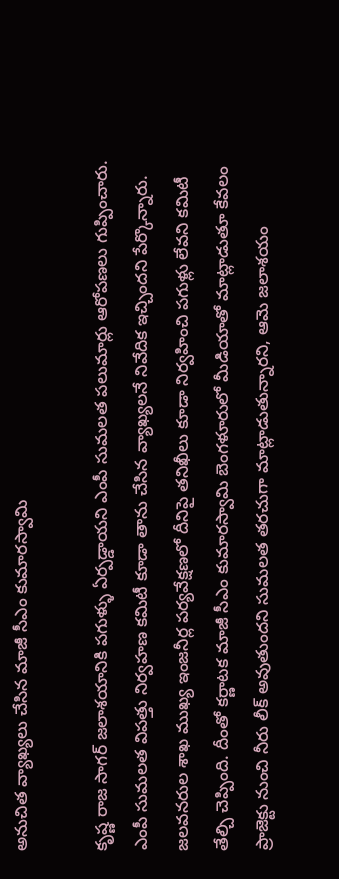అనుచిత వ్యాఖ్యలు చేసిన మాజీ సీఎం కుమారస్వామి

కృష్ణ రాజ సాగర్ జలాశయానికి పగుళ్ళు ఏర్పడ్డాయని ఎంపీ సుమలత పలుమార్లు ఆరోపణలు గుప్పించారు. ఎంపీ సుమలత విపత్తు నిర్వహణ కమిటీ కూడా తాను చేసిన వ్యాఖ్యలనే నివేదిక ఇచ్చిందని పేర్కొన్నారు. జలవనరుల శాఖ ముఖ్య ఇంజనీర్ల పర్యవేక్షణలో దీనిపై తనిఖీలు కూడా నిర్వహించి పగుళ్లు లేవని కమిటీ తేల్చి చెప్పింది. దీంతో కర్ణాటక మాజీ సీఎం కుమారస్వామి బెంగళూరులో మీడియాతో మాట్లాడుతూ కేవలం ప్రాజెక్టు నుంచి నీరు లీక్ అవుతుందని సుమలత తరచుగా మాట్లాడుతున్నారని, ఆమె జలాశయం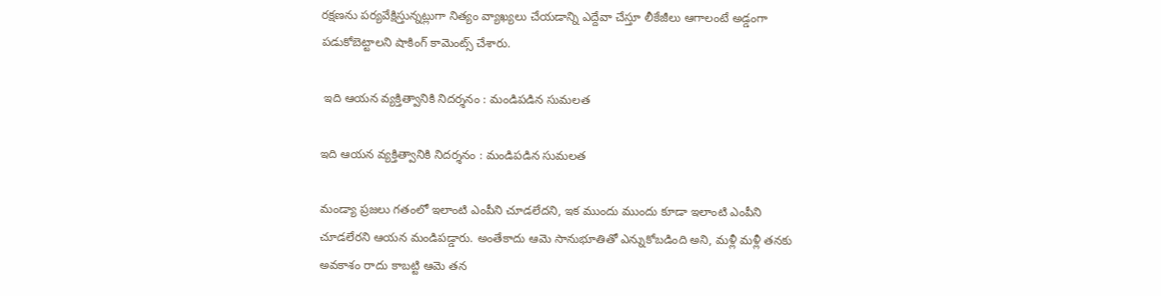రక్షణను పర్యవేక్షిస్తున్నట్లుగా నిత్యం వ్యాఖ్యలు చేయడాన్ని ఎద్దేవా చేస్తూ లీకేజీలు ఆగాలంటే అడ్డంగా పడుకోబెట్టాలని షాకింగ్ కామెంట్స్ చేశారు.

 ఇది ఆయన వ్యక్తిత్వానికి నిదర్శనం : మండిపడిన సుమలత

ఇది ఆయన వ్యక్తిత్వానికి నిదర్శనం : మండిపడిన సుమలత

మండ్యా ప్రజలు గతంలో ఇలాంటి ఎంపీని చూడలేదని, ఇక ముందు ముందు కూడా ఇలాంటి ఎంపీని చూడలేరని ఆయన మండిపడ్డారు. అంతేకాదు ఆమె సానుభూతితో ఎన్నుకోబడింది అని, మళ్లీ మళ్లీ తనకు అవకాశం రాదు కాబట్టి ఆమె తన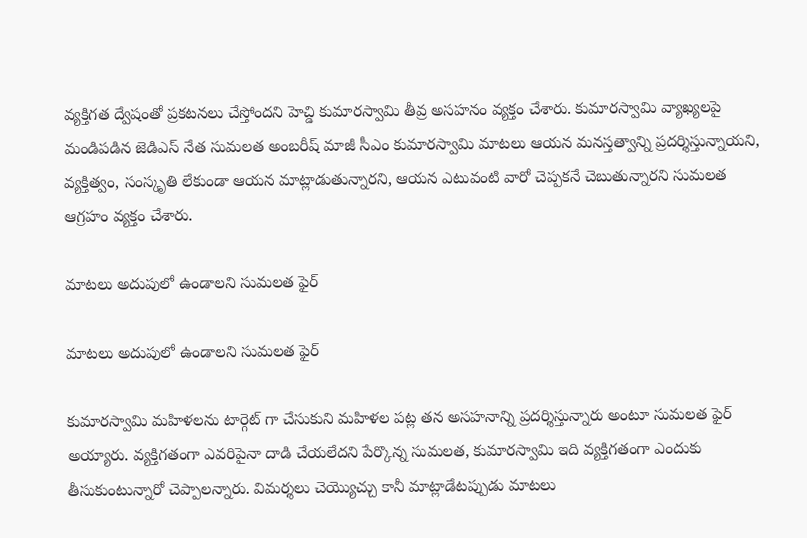వ్యక్తిగత ద్వేషంతో ప్రకటనలు చేస్తోందని హెచ్డి కుమారస్వామి తీవ్ర అసహనం వ్యక్తం చేశారు. కుమారస్వామి వ్యాఖ్యలపై మండిపడిన జెడిఎస్ నేత సుమలత అంబరీష్ మాజీ సీఎం కుమారస్వామి మాటలు ఆయన మనస్తత్వాన్ని ప్రదర్శిస్తున్నాయని, వ్యక్తిత్వం, సంస్కృతి లేకుండా ఆయన మాట్లాడుతున్నారని, ఆయన ఎటువంటి వారో చెప్పకనే చెబుతున్నారని సుమలత ఆగ్రహం వ్యక్తం చేశారు.

మాటలు అదుపులో ఉండాలని సుమలత ఫైర్

మాటలు అదుపులో ఉండాలని సుమలత ఫైర్

కుమారస్వామి మహిళలను టార్గెట్ గా చేసుకుని మహిళల పట్ల తన అసహనాన్ని ప్రదర్శిస్తున్నారు అంటూ సుమలత ఫైర్ అయ్యారు. వ్యక్తిగతంగా ఎవరిపైనా దాడి చేయలేదని పేర్కొన్న సుమలత, కుమారస్వామి ఇది వ్యక్తిగతంగా ఎందుకు తీసుకుంటున్నారో చెప్పాలన్నారు. విమర్శలు చెయ్యొచ్చు కానీ మాట్లాడేటప్పుడు మాటలు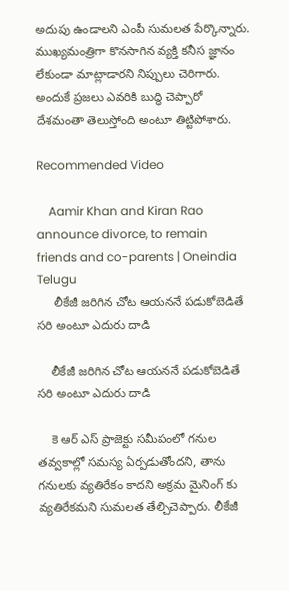అదుపు ఉండాలని ఎంపీ సుమలత పేర్కొన్నారు. ముఖ్యమంత్రిగా కొనసాగిన వ్యక్తి కనీస జ్ఞానం లేకుండా మాట్లాడారని నిప్పులు చెరిగారు. అందుకే ప్రజలు ఎవరికి బుద్ధి చెప్పారో దేశమంతా తెలుస్తోంది అంటూ తిట్టిపోశారు.

Recommended Video

    Aamir Khan and Kiran Rao announce divorce, to remain friends and co-parents | Oneindia Telugu
     లీకేజీ జరిగిన చోట ఆయననే పడుకోబెడితే సరి అంటూ ఎదురు దాడి

    లీకేజీ జరిగిన చోట ఆయననే పడుకోబెడితే సరి అంటూ ఎదురు దాడి

    కె ఆర్ ఎస్ ప్రాజెక్టు సమీపంలో గనుల తవ్వకాల్లో సమస్య ఏర్పడుతోందని, తాను గనులకు వ్యతిరేకం కాదని అక్రమ మైనింగ్ కు వ్యతిరేకమని సుమలత తేల్చిచెప్పారు. లీకేజీ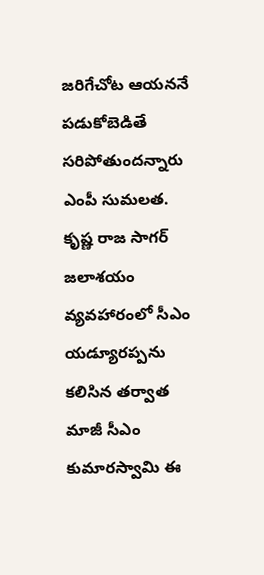జరిగేచోట ఆయననే పడుకోబెడితే సరిపోతుందన్నారు ఎంపీ సుమలత. కృష్ణ రాజ సాగర్ జలాశయం వ్యవహారంలో సీఎం యడ్యూరప్పను కలిసిన తర్వాత మాజీ సీఎం కుమారస్వామి ఈ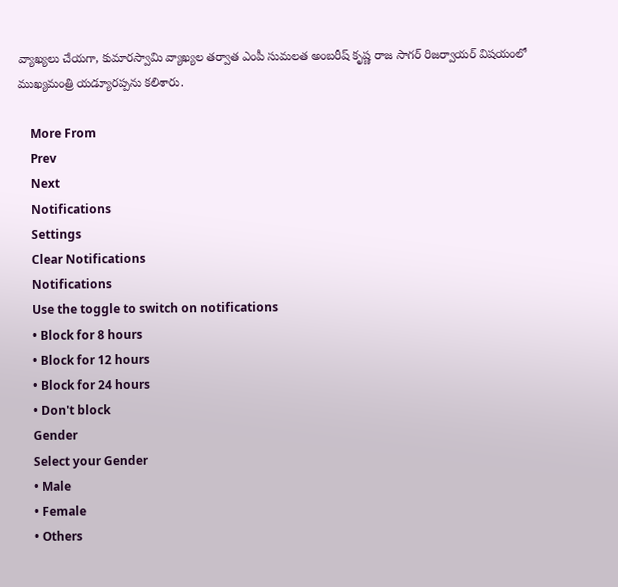వ్యాఖ్యలు చేయగా, కుమారస్వామి వ్యాఖ్యల తర్వాత ఎంపీ సుమలత అంబరీష్ కృష్ణ రాజ సాగర్ రిజర్వాయర్ విషయంలో ముఖ్యమంత్రి యడ్యూరప్పను కలిశారు.

    More From
    Prev
    Next
    Notifications
    Settings
    Clear Notifications
    Notifications
    Use the toggle to switch on notifications
    • Block for 8 hours
    • Block for 12 hours
    • Block for 24 hours
    • Don't block
    Gender
    Select your Gender
    • Male
    • Female
    • Others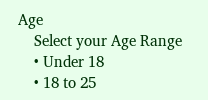Age
    Select your Age Range
    • Under 18
    • 18 to 25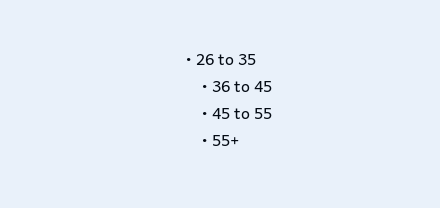• 26 to 35
    • 36 to 45
    • 45 to 55
    • 55+